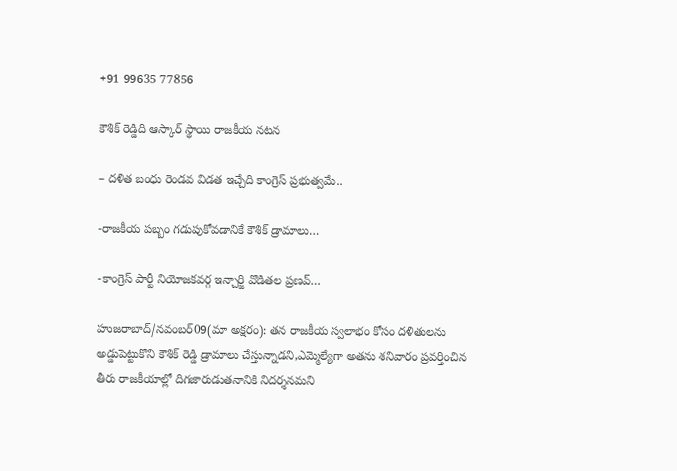+91 99635 77856

కౌశిక్ రెడ్డిది ఆస్కార్ స్థాయి రాజకీయ నటన

– దళిత బంధు రెండవ విడత ఇచ్చేది కాంగ్రెస్ ప్రభుత్వమే..

-రాజకీయ పబ్బం గడుపుకోవడానికే కౌశిక్ డ్రామాలు…

-కాంగ్రెస్ పార్టీ నియోజకవర్గ ఇన్చార్జి వొడితల ప్రణవ్…

హుజరాబాద్/నవంబర్09(మా అక్షరం): తన రాజకీయ స్వలాభం కోసం దళితులను అడ్డుపెట్టుకొని కౌశిక్ రెడ్డి డ్రామాలు చేస్తున్నాడని,ఎమ్మెల్యేగా అతను శనివారం ప్రవర్తించిన తీరు రాజకీయాల్లో దిగజారుడుతనానికి నిదర్శనమని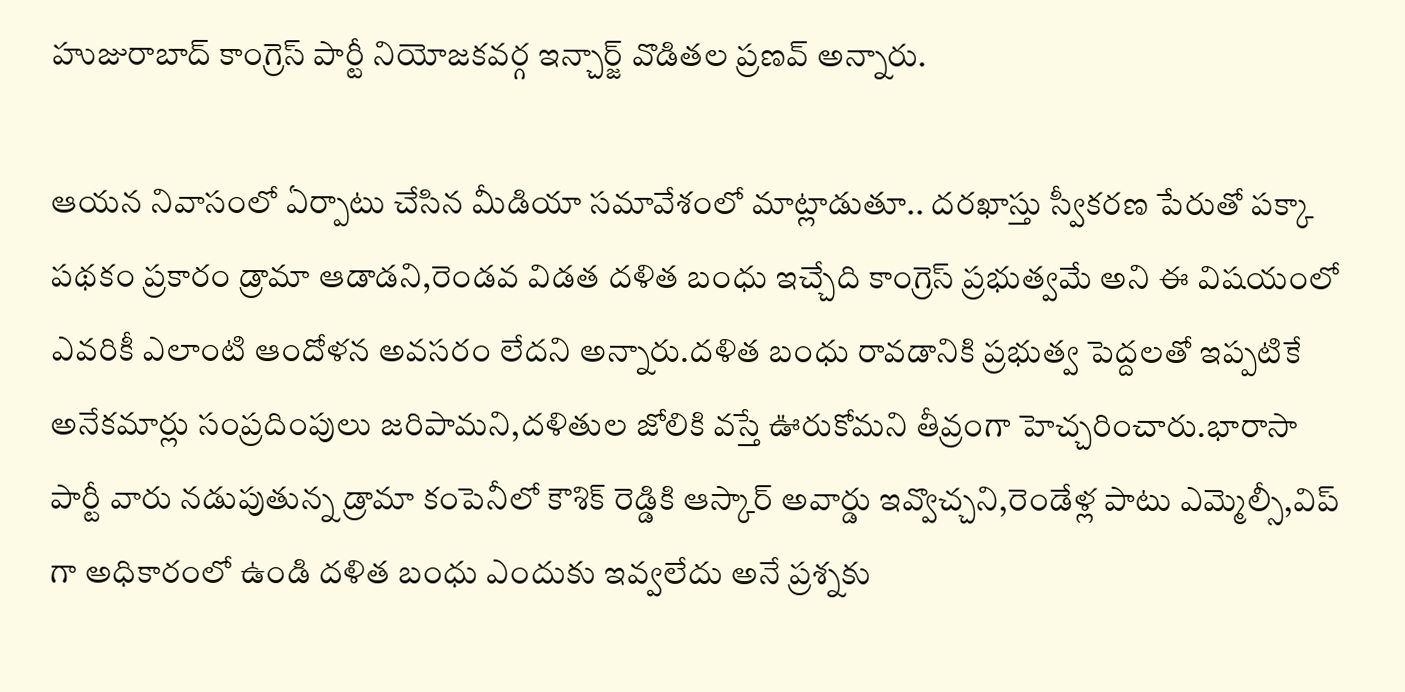హుజురాబాద్ కాంగ్రెస్ పార్టీ నియోజకవర్గ ఇన్చార్జ్ వొడితల ప్రణవ్ అన్నారు.

ఆయన నివాసంలో ఏర్పాటు చేసిన మీడియా సమావేశంలో మాట్లాడుతూ.. దరఖాస్తు స్వీకరణ పేరుతో పక్కా పథకం ప్రకారం డ్రామా ఆడాడని,రెండవ విడత దళిత బంధు ఇచ్చేది కాంగ్రెస్ ప్రభుత్వమే అని ఈ విషయంలో ఎవరికీ ఎలాంటి ఆందోళన అవసరం లేదని అన్నారు.దళిత బంధు రావడానికి ప్రభుత్వ పెద్దలతో ఇప్పటికే అనేకమార్లు సంప్రదింపులు జరిపామని,దళితుల జోలికి వస్తే ఊరుకోమని తీవ్రంగా హెచ్చరించారు.భారాసా పార్టీ వారు నడుపుతున్న డ్రామా కంపెనీలో కౌశిక్ రెడ్డికి ఆస్కార్ అవార్డు ఇవ్వొచ్చని,రెండేళ్ల పాటు ఎమ్మెల్సీ,విప్ గా అధికారంలో ఉండి దళిత బంధు ఎందుకు ఇవ్వలేదు అనే ప్రశ్నకు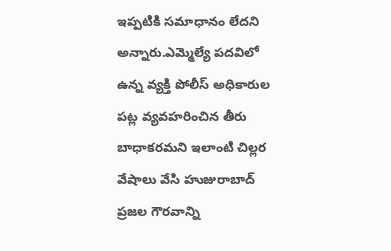ఇప్పటికి సమాధానం లేదని అన్నారు.ఎమ్మెల్యే పదవిలో ఉన్న వ్యక్తి పోలీస్ అధికారుల పట్ల వ్యవహరించిన తీరు బాధాకరమని ఇలాంటి చిల్లర వేషాలు వేసి హుజురాబాద్ ప్రజల గౌరవాన్ని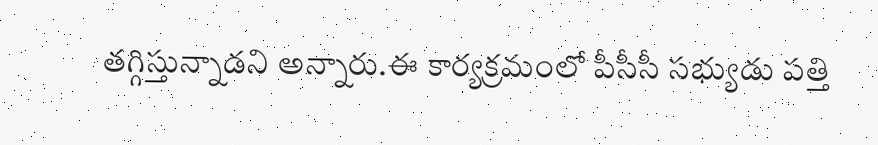తగ్గిస్తున్నాడని అన్నారు.ఈ కార్యక్రమంలో పీసీసీ సభ్యుడు పత్తి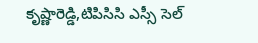కృష్ణారెడ్డి,టిపిసిసి ఎస్సీ సెల్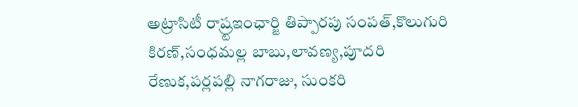అట్రాసిటీ రాష్ర్టఇంఛార్జి తిప్పారపు సంపత్,కొలుగురి కిరణ్,సంధమల్ల బాబు,లావణ్య,పూదరి రేణుక,పర్లపల్లి నాగరాజు, సుంకరి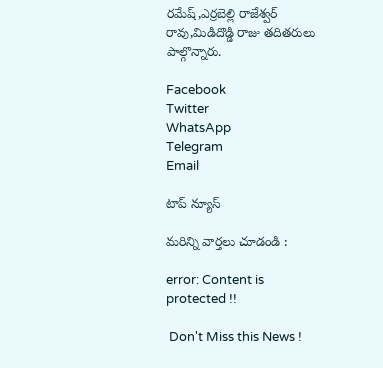రమేష్,ఎర్రబెల్లి రాజేశ్వర్ రావు,మిడిదొడ్డి రాజు తదితరులు పాల్గొన్నారు.

Facebook
Twitter
WhatsApp
Telegram
Email

టాప్ న్యూస్

మరిన్ని వార్తలు చూడండి :

error: Content is protected !!

 Don't Miss this News !